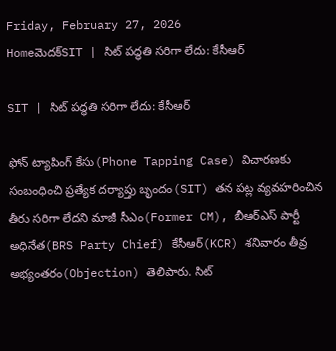Friday, February 27, 2026
Homeమెదక్‌SIT | సిట్ పద్ధతి సరిగా లేదు: కేసీఆర్

SIT | సిట్ పద్ధతి సరిగా లేదు: కేసీఆర్

ఫోన్ ట్యాపింగ్ కేసు(Phone Tapping Case) విచారణకు సంబంధించి ప్రత్యేక దర్యాప్తు బృందం(SIT) తన పట్ల వ్యవహరించిన తీరు సరిగా లేదని మాజీ సీఎం(Former CM), బీఆర్ఎస్ పార్టీ అధినేత(BRS Party Chief) కేసీఆర్(KCR) శనివారం తీవ్ర అభ్యంతరం(Objection) తెలిపారు. సిట్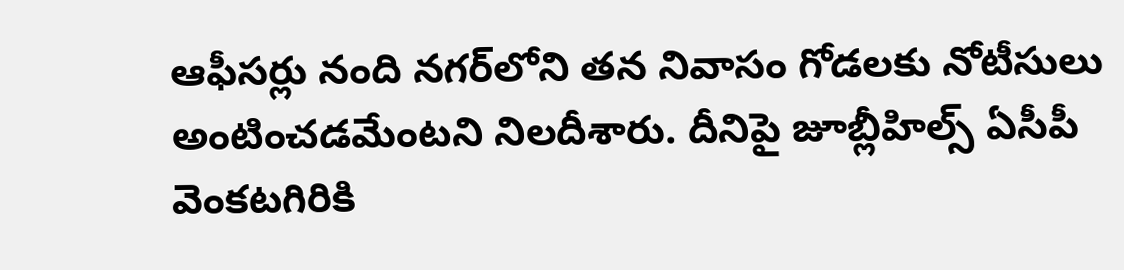ఆఫీసర్లు నంది నగర్‌లోని తన నివాసం గోడలకు నోటీసులు అంటించడమేంటని నిలదీశారు. దీనిపై జూబ్లీహిల్స్‌ ఏసీపీ వెంకటగిరికి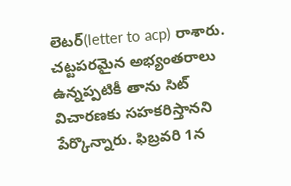లెటర్(letter to acp) రాశారు. చట్టపరమైన అభ్యంతరాలు ఉన్నప్పటికీ తాను సిట్ విచారణకు సహకరిస్తానని పేర్కొన్నారు. ఫిబ్రవరి 1న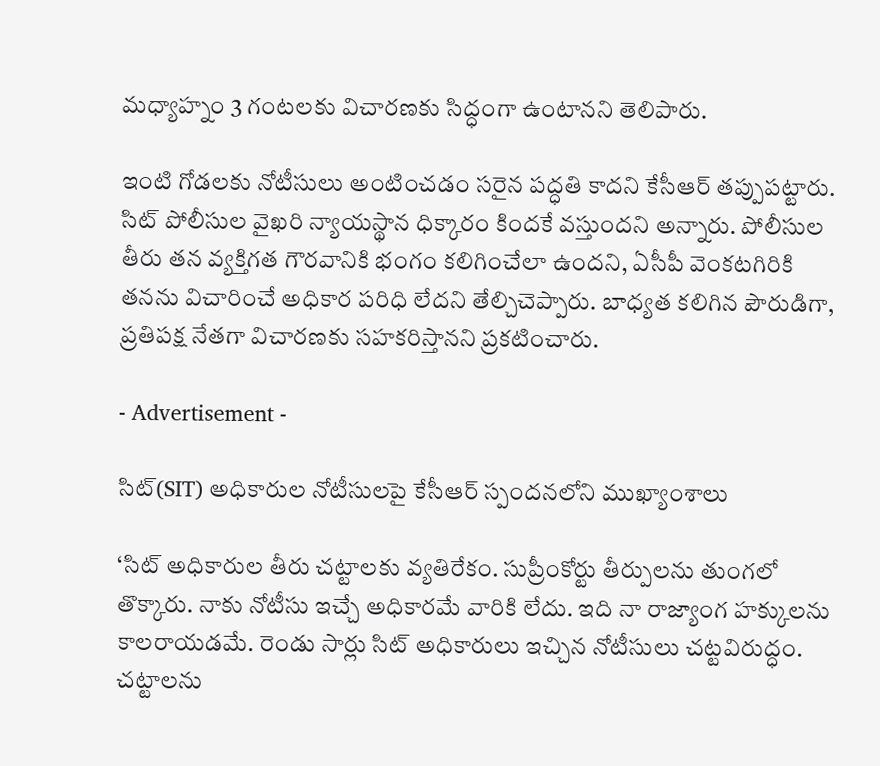మధ్యాహ్నం 3 గంటలకు విచారణకు సిద్ధంగా ఉంటానని తెలిపారు.

ఇంటి గోడలకు నోటీసులు అంటించడం సరైన పద్ధతి కాదని కేసీఆర్‌ తప్పుపట్టారు. సిట్‌ పోలీసుల వైఖరి న్యాయస్థాన ధిక్కారం కిందకే వస్తుందని అన్నారు. పోలీసుల తీరు తన వ్యక్తిగత గౌరవానికి భంగం కలిగించేలా ఉందని, ఏసీపీ వెంకటగిరికి తనను విచారించే అధికార పరిధి లేదని తేల్చిచెప్పారు. బాధ్యత కలిగిన పౌరుడిగా, ప్రతిపక్ష నేతగా విచారణకు సహకరిస్తానని ప్రకటించారు.

- Advertisement -

సిట్(SIT) అధికారుల నోటీసులపై కేసీఆర్ స్పందనలోని ముఖ్యాంశాలు

‘సిట్ అధికారుల తీరు చట్టాలకు వ్యతిరేకం. సుప్రీంకోర్టు తీర్పులను తుంగలో తొక్కారు. నాకు నోటీసు ఇచ్చే అధికారమే వారికి లేదు. ఇది నా రాజ్యాంగ హక్కులను కాలరాయడమే. రెండు సార్లు సిట్ అధికారులు ఇచ్చిన నోటీసులు చట్టవిరుద్ధం. చట్టాలను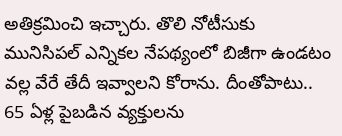అతిక్రమించి ఇచ్చారు. తొలి నోటీసుకు మునిసిపల్ ఎన్నికల నేపథ్యంలో బిజీగా ఉండటం వల్ల వేరే తేదీ ఇవ్వాలని కోరాను. దీంతోపాటు.. 65 ఏళ్ల పైబడిన వ్యక్తులను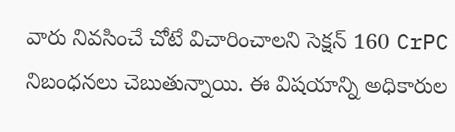వారు నివసించే చోటే విచారించాలని సెక్షన్ 160 CrPC నిబంధనలు చెబుతున్నాయి. ఈ విషయాన్ని అధికారుల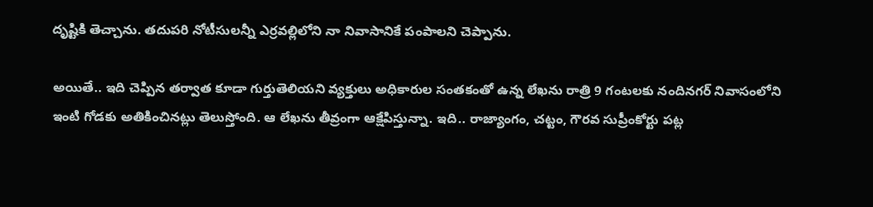దృష్టికి తెచ్చాను. తదుపరి నోటీసులన్నీ ఎర్రవల్లిలోని నా నివాసానికే పంపాలని చెప్పాను.

అయితే.. ఇది చెప్పిన తర్వాత కూడా గుర్తుతెలియని వ్యక్తులు అధికారుల సంతకంతో ఉన్న లేఖను రాత్రి 9 గంటలకు నందినగర్ నివాసంలోని ఇంటి గోడకు అతికించినట్లు తెలుస్తోంది. ఆ లేఖను తీవ్రంగా ఆక్షేపిస్తున్నా. ఇది.. రాజ్యాంగం, చట్టం, గౌరవ సుప్రీంకోర్టు పట్ల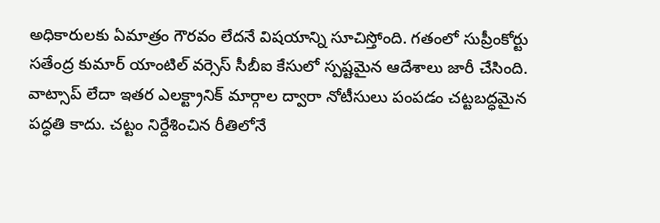అధికారులకు ఏమాత్రం గౌరవం లేదనే విషయాన్ని సూచిస్తోంది. గతంలో సుప్రీంకోర్టు సతేంద్ర కుమార్ యాంటిల్ వర్సెస్ సీబీఐ కేసులో స్పష్టమైన ఆదేశాలు జారీ చేసింది. వాట్సాప్ లేదా ఇతర ఎలక్ట్రానిక్ మార్గాల ద్వారా నోటీసులు పంపడం చట్టబద్ధమైన పద్ధతి కాదు. చట్టం నిర్దేశించిన రీతిలోనే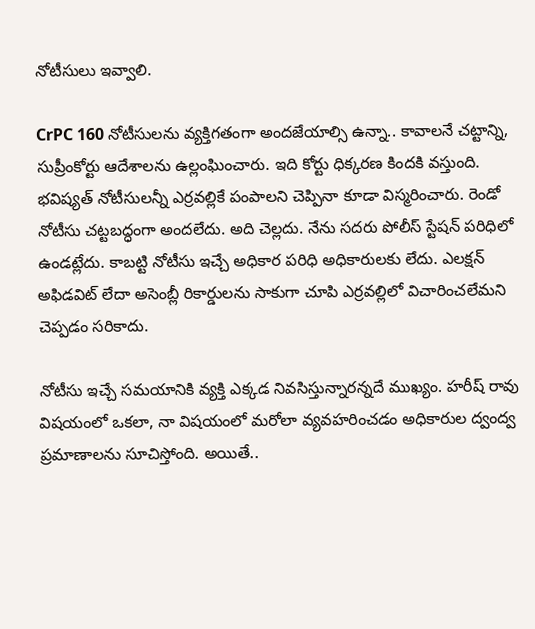నోటీసులు ఇవ్వాలి.

CrPC 160 నోటీసులను వ్యక్తిగతంగా అందజేయాల్సి ఉన్నా.. కావాలనే చట్టాన్ని, సుప్రీంకోర్టు ఆదేశాలను ఉల్లంఘించారు. ఇది కోర్టు ధిక్కరణ కిందకి వస్తుంది. భవిష్యత్ నోటీసులన్నీ ఎర్రవల్లికే పంపాలని చెప్పినా కూడా విస్మరించారు. రెండో నోటీసు చట్టబద్ధంగా అందలేదు. అది చెల్లదు. నేను సదరు పోలీస్ స్టేషన్ పరిధిలో ఉండట్లేదు. కాబట్టి నోటీసు ఇచ్చే అధికార పరిధి అధికారులకు లేదు. ఎలక్షన్ అఫిడవిట్ లేదా అసెంబ్లీ రికార్డులను సాకుగా చూపి ఎర్రవల్లిలో విచారించలేమని చెప్పడం సరికాదు.

నోటీసు ఇచ్చే సమయానికి వ్యక్తి ఎక్కడ నివసిస్తున్నారన్నదే ముఖ్యం. హరీష్ రావు విషయంలో ఒకలా, నా విషయంలో మరోలా వ్యవహరించడం అధికారుల ద్వంద్వ ప్రమాణాలను సూచిస్తోంది. అయితే..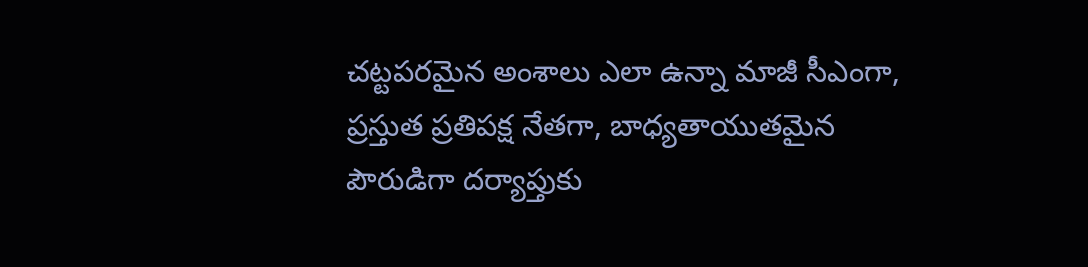చట్టపరమైన అంశాలు ఎలా ఉన్నా మాజీ సీఎంగా, ప్రస్తుత ప్రతిపక్ష నేతగా, బాధ్యతాయుతమైన పౌరుడిగా దర్యాప్తుకు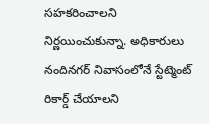సహకరించాలని నిర్ణయించుకున్నా. అధికారులు నందినగర్ నివాసంలోనే స్టేట్మెంట్ రికార్డ్ చేయాలని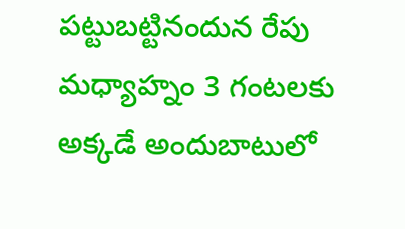పట్టుబట్టినందున రేపు మధ్యాహ్నం 3 గంటలకు అక్కడే అందుబాటులో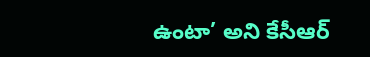ఉంటా’ అని కేసీఆర్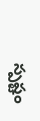స్పష్టం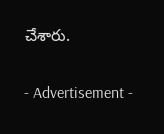చేశారు.

- Advertisement -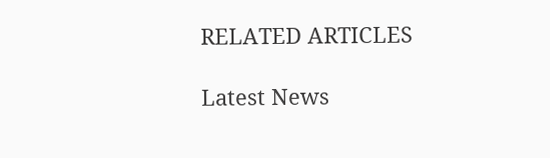RELATED ARTICLES

Latest News